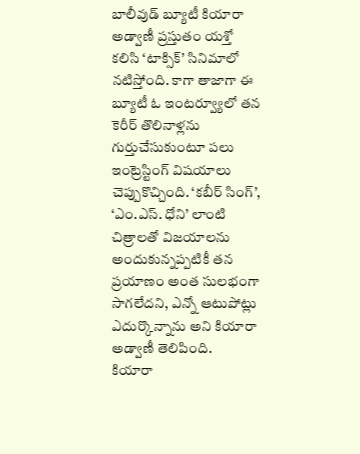బాలీవుడ్ బ్యూటీ కియారా అడ్వాణీ ప్రస్తుతం యశ్తో కలిసి ‘టాక్సిక్’ సినిమాలో నటిస్తోంది. కాగా తాజాగా ఈ బ్యూటీ ఓ ఇంటర్వ్యూలో తన కెరీర్ తొలినాళ్లను గుర్తుచేసుకుంటూ పలు ఇంట్రెస్టింగ్ విషయాలు చెప్పుకొచ్చింది. ‘కబీర్ సింగ్’, ‘ఎం.ఎస్. ధోని’ లాంటి చిత్రాలతో విజయాలను అందుకున్నప్పటికీ తన ప్రయాణం అంత సులభంగా సాగలేదని, ఎన్నో ఆటుపోట్లు ఎదుర్కొన్నాను అని కియారా అడ్వాణీ తెలిపింది.
కియారా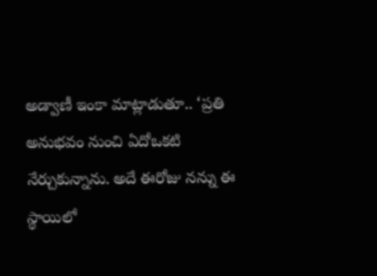అడ్వాణీ ఇంకా మాట్లాడుతూ.. ‘ప్రతి అనుభవం నుంచి ఏదోఒకటి నేర్చుకున్నాను. అదే ఈరోజు నన్ను ఈ స్థాయిలో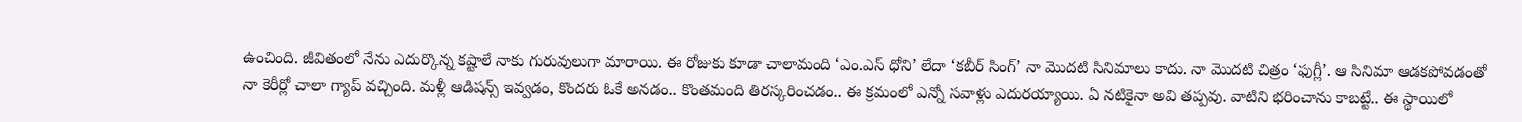ఉంచింది. జీవితంలో నేను ఎదుర్కొన్న కష్టాలే నాకు గురువులుగా మారాయి. ఈ రోజుకు కూడా చాలామంది ‘ఎం.ఎస్ ధోని’ లేదా ‘కబీర్ సింగ్’ నా మొదటి సినిమాలు కాదు. నా మొదటి చిత్రం ‘ఫుగ్లీ’. ఆ సినిమా ఆడకపోవడంతో నా కెరీర్లో చాలా గ్యాప్ వచ్చింది. మళ్లీ ఆడిషన్స్ ఇవ్వడం, కొందరు ఓకే అనడం.. కొంతమంది తిరస్కరించడం.. ఈ క్రమంలో ఎన్నో సవాళ్లు ఎదురయ్యాయి. ఏ నటికైనా అవి తప్పవు. వాటిని భరించాను కాబట్టే.. ఈ స్థాయిలో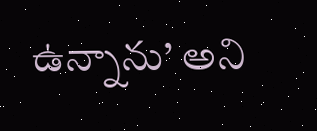ఉన్నాను’ అని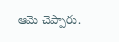ఆమె చెప్పారు.